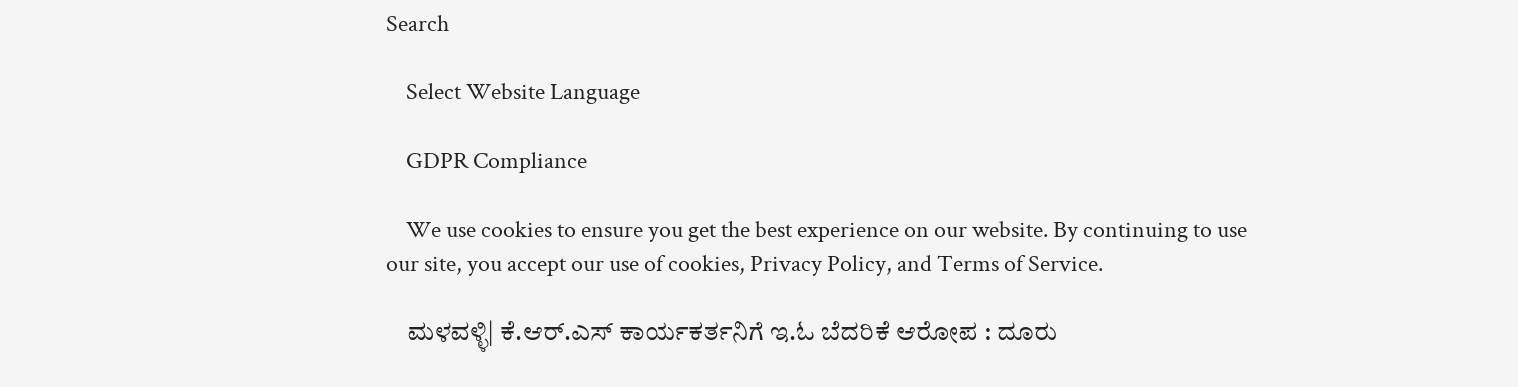Search

    Select Website Language

    GDPR Compliance

    We use cookies to ensure you get the best experience on our website. By continuing to use our site, you accept our use of cookies, Privacy Policy, and Terms of Service.

    ಮಳವಳ್ಳಿ| ಕೆ.ಆರ್.ಎಸ್ ಕಾರ್ಯಕರ್ತನಿಗೆ ಇ.ಓ ಬೆದರಿಕೆ ಆರೋಪ : ದೂರು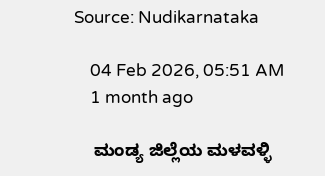Source: Nudikarnataka

    04 Feb 2026, 05:51 AM
    1 month ago

    ಮಂಡ್ಯ ಜಿಲ್ಲೆಯ ಮಳವಳ್ಳಿ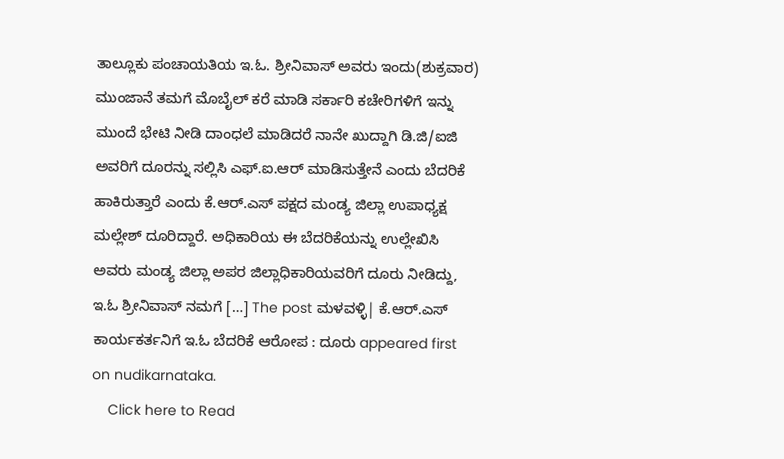ತಾಲ್ಲೂಕು ಪಂಚಾಯತಿಯ ಇ.ಓ. ಶ್ರೀನಿವಾಸ್ ಅವರು ಇಂದು(ಶುಕ್ರವಾರ) ಮುಂಜಾನೆ ತಮಗೆ ಮೊಬೈಲ್ ಕರೆ ಮಾಡಿ ಸರ್ಕಾರಿ ಕಚೇರಿಗಳಿಗೆ ಇನ್ನು ಮುಂದೆ ಭೇಟಿ ನೀಡಿ ದಾಂಧಲೆ ಮಾಡಿದರೆ ನಾನೇ ಖುದ್ದಾಗಿ ಡಿ.ಜಿ/ಐಜಿ ಅವರಿಗೆ ದೂರನ್ನು ಸಲ್ಲಿಸಿ ಎಫ್.ಐ.ಆರ್ ಮಾಡಿಸುತ್ತೇನೆ ಎಂದು ಬೆದರಿಕೆ ಹಾಕಿರುತ್ತಾರೆ ಎಂದು ಕೆ.ಆರ್.ಎಸ್ ಪಕ್ಷದ ಮಂಡ್ಯ ಜಿಲ್ಲಾ ಉಪಾಧ್ಯಕ್ಷ ಮಲ್ಲೇಶ್ ದೂರಿದ್ದಾರೆ. ಅಧಿಕಾರಿಯ ಈ ಬೆದರಿಕೆಯನ್ನು ಉಲ್ಲೇಖಿಸಿ ಅವರು ಮಂಡ್ಯ ಜಿಲ್ಲಾ ಅಪರ ಜಿಲ್ಲಾಧಿಕಾರಿಯವರಿಗೆ ದೂರು ನೀಡಿದ್ದು, ಇ.ಓ ಶ್ರೀನಿವಾಸ್ ನಮಗೆ […] The post ಮಳವಳ್ಳಿ| ಕೆ.ಆರ್.ಎಸ್ ಕಾರ್ಯಕರ್ತನಿಗೆ ಇ.ಓ ಬೆದರಿಕೆ ಆರೋಪ : ದೂರು appeared first on nudikarnataka.
    Click here to Read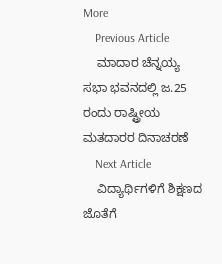More
    Previous Article
    ಮಾದಾರ ಚೆನ್ನಯ್ಯ ಸಭಾ ಭವನದಲ್ಲಿ ಜ.25 ರಂದು ರಾಷ್ಟ್ರೀಯ ಮತದಾರರ ದಿನಾಚರಣೆ
    Next Article
    ವಿದ್ಯಾರ್ಥಿಗಳಿಗೆ ಶಿಕ್ಷಣದ ಜೊತೆಗೆ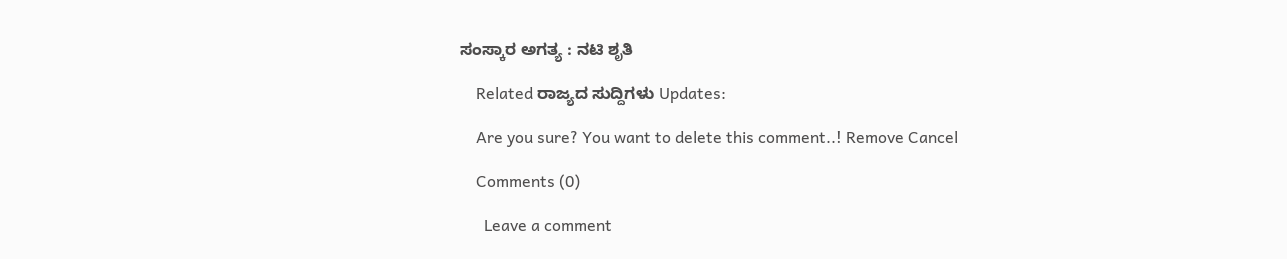ಸಂಸ್ಕಾರ ಅಗತ್ಯ : ನಟಿ ಶೃತಿ

    Related ರಾಜ್ಯದ ಸುದ್ದಿಗಳು Updates:

    Are you sure? You want to delete this comment..! Remove Cancel

    Comments (0)

      Leave a comment